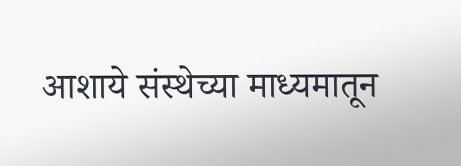आशाये संस्थेच्या माध्यमातून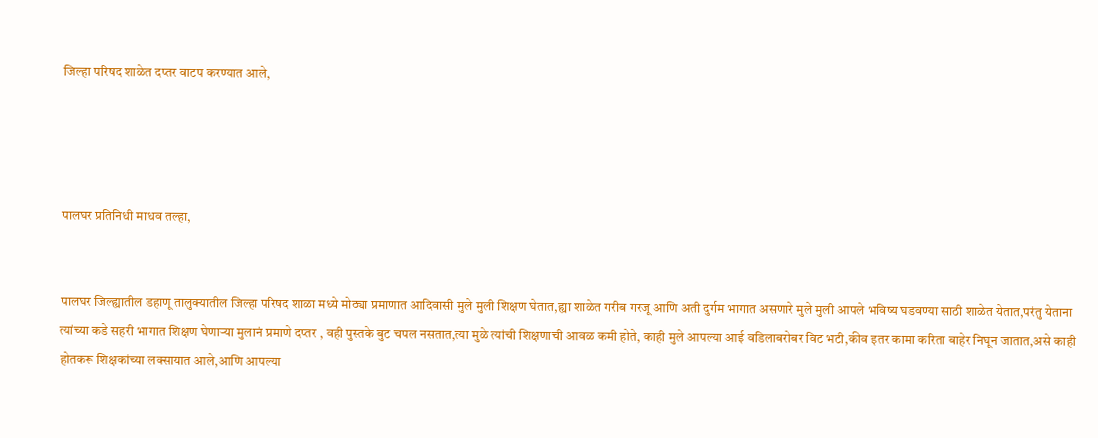जिल्हा परिषद शाळेत दप्तर वाटप करण्यात आले,




पालघर प्रतिनिधी माधव तल्हा,


पालघर जिल्ह्यातील डहाणू तालुक्यातील जिल्हा परिषद शाळा मध्ये मोठ्या प्रमाणात आदिवासी मुले मुली शिक्षण घेतात,ह्या शाळेत गरीब गरजू आणि अती दुर्गम भागात असणारे मुले मुली आपले भविष्य घडवण्या साठी शाळेत येतात,परंतु येताना त्यांच्या कडे सहरी भागात शिक्षण घेणाऱ्या मुलानं प्रमाणे दप्तर , वही पुस्तके बुट चपल नसतात,त्या मुळे त्यांची शिक्षणाची आवळ कमी होते, काही मुले आपल्या आई वडिलाबरोबर विट भटी,कीव इतर कामा करिता बाहेर निघून जातात,असे काही होतकरू शिक्षकांच्या लक्सायात आले,आणि आपल्या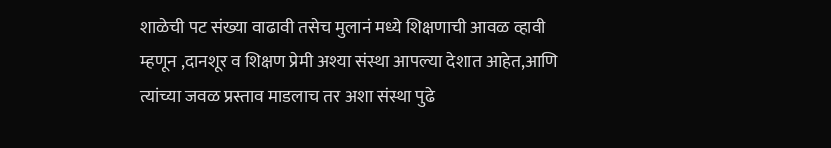शाळेची पट संख्या वाढावी तसेच मुलानं मध्ये शिक्षणाची आवळ व्हावी म्हणून ,दानशूर व शिक्षण प्रेमी अश्या संस्था आपल्या देशात आहेत,आणि त्यांच्या जवळ प्रस्ताव माडलाच तर अशा संस्था पुढे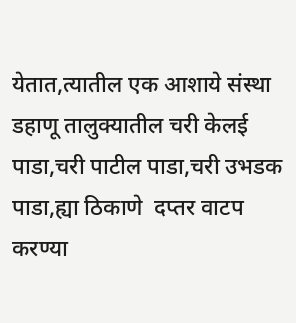येतात,त्यातील एक आशाये संस्था डहाणू तालुक्यातील चरी केलई पाडा,चरी पाटील पाडा,चरी उभडक पाडा,ह्या ठिकाणे  दप्तर वाटप करण्या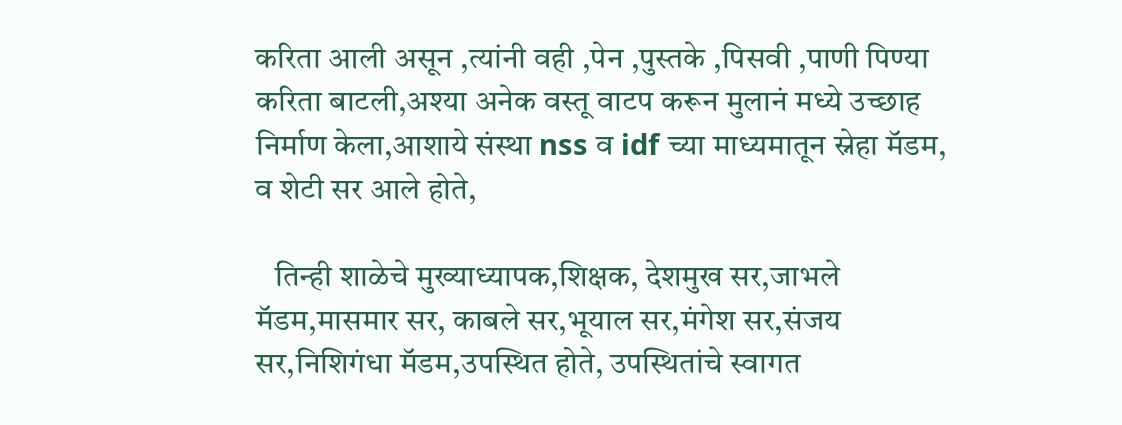करिता आली असून ,त्यांनी वही ,पेन ,पुस्तके ,पिसवी ,पाणी पिण्या करिता बाटली,अश्या अनेक वस्तू वाटप करून मुलानं मध्ये उच्छाह निर्माण केला,आशाये संस्था nss व idf च्या माध्यमातून स्नेहा मॅडम, व शेटी सर आले होते,

   तिन्ही शाळेचे मुख्याध्यापक,शिक्षक, देशमुख सर,जाभले मॅडम,मासमार सर, काबले सर,भूयाल सर,मंगेश सर,संजय सर,निशिगंधा मॅडम,उपस्थित होते, उपस्थितांचे स्वागत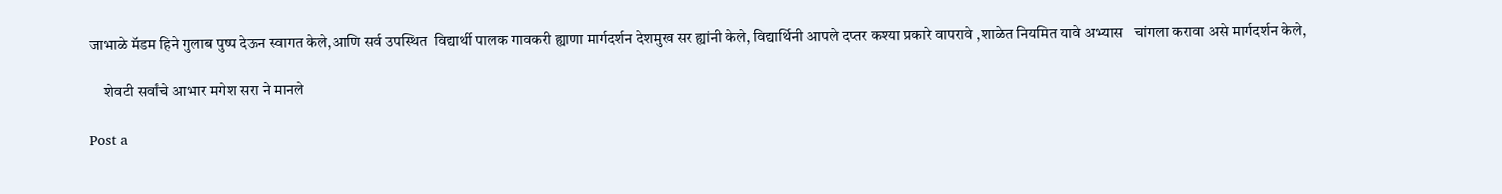जाभाळे मॅडम हिने गुलाब पुष्प देऊन स्वागत केले,आणि सर्व उपस्थित  विद्यार्थी पालक गावकरी ह्याणा मार्गदर्शन देशमुख सर ह्यांनी केले, विद्यार्थिनी आपले दप्तर कश्या प्रकारे वापरावे ,शाळेत नियमित यावे अभ्यास   चांगला करावा असे मार्गदर्शन केले,

     शेवटी सर्वांचे आभार मगेश सरा ने मानले

Post a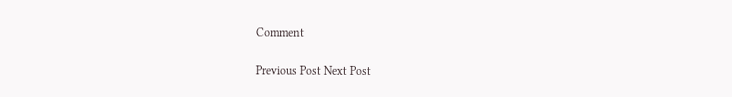Comment

Previous Post Next Post